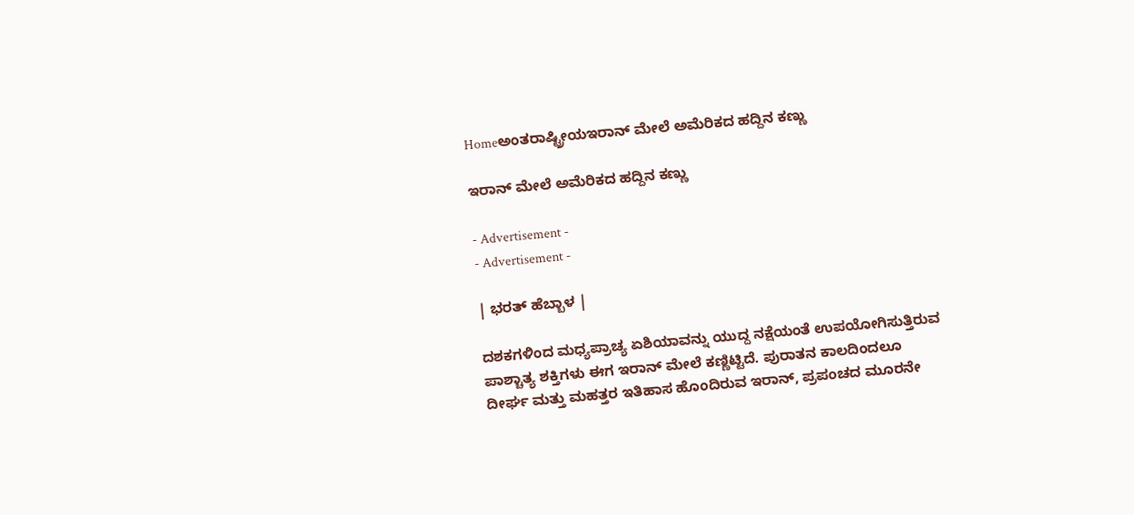Homeಅಂತರಾಷ್ಟ್ರೀಯಇರಾನ್ ಮೇಲೆ ಅಮೆರಿಕದ ಹದ್ದಿನ ಕಣ್ಣು

ಇರಾನ್ ಮೇಲೆ ಅಮೆರಿಕದ ಹದ್ದಿನ ಕಣ್ಣು

- Advertisement -
- Advertisement -

| ಭರತ್ ಹೆಬ್ಬಾಳ |

ದಶಕಗಳಿಂದ ಮಧ್ಯಪ್ರಾಚ್ಯ ಏಶಿಯಾವನ್ನು ಯುದ್ದ ನಕ್ಷೆಯಂತೆ ಉಪಯೋಗಿಸುತ್ತಿರುವ ಪಾಶ್ಚಾತ್ಯ ಶಕ್ತಿಗಳು ಈಗ ಇರಾನ್ ಮೇಲೆ ಕಣ್ಣಿಟ್ಟಿದೆ. ಪುರಾತನ ಕಾಲದಿಂದಲೂ ದೀರ್ಘ ಮತ್ತು ಮಹತ್ತರ ಇತಿಹಾಸ ಹೊಂದಿರುವ ಇರಾನ್, ಪ್ರಪಂಚದ ಮೂರನೇ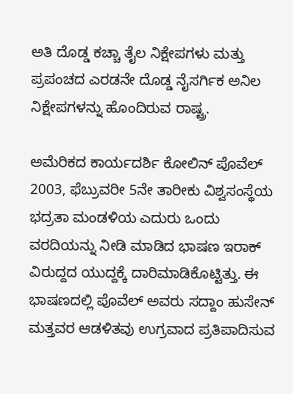ಅತಿ ದೊಡ್ಡ ಕಚ್ಚಾ ತೈಲ ನಿಕ್ಷೇಪಗಳು ಮತ್ತು ಪ್ರಪಂಚದ ಎರಡನೇ ದೊಡ್ಡ ನೈಸರ್ಗಿಕ ಅನಿಲ ನಿಕ್ಷೇಪಗಳನ್ನು ಹೊಂದಿರುವ ರಾಷ್ಟ್ರ.

ಅಮೆರಿಕದ ಕಾರ್ಯದರ್ಶಿ ಕೋಲಿನ್ ಪೊವೆಲ್ 2003, ಫೆಬ್ರುವರೀ 5ನೇ ತಾರೀಕು ವಿಶ್ವಸಂಸ್ಥೆಯ ಭದ್ರತಾ ಮಂಡಳಿಯ ಎದುರು ಒಂದು ವರದಿಯನ್ನು ನೀಡಿ ಮಾಡಿದ ಭಾಷಣ ಇರಾಕ್ ವಿರುದ್ದದ ಯುದ್ದಕ್ಕೆ ದಾರಿಮಾಡಿಕೊಟ್ಟಿತ್ತು. ಈ ಭಾಷಣದಲ್ಲಿ ಪೊವೆಲ್ ಅವರು ಸದ್ದಾಂ ಹುಸೇನ್ ಮತ್ತವರ ಆಡಳಿತವು ಉಗ್ರವಾದ ಪ್ರತಿಪಾದಿಸುವ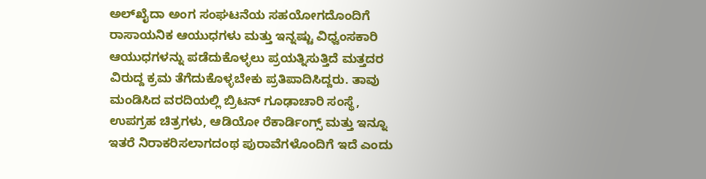ಅಲ್‍ಖೈದಾ ಅಂಗ ಸಂಘಟನೆಯ ಸಹಯೋಗದೊಂದಿಗೆ ರಾಸಾಯನಿಕ ಆಯುಧಗಳು ಮತ್ತು ಇನ್ನಷ್ಟು ವಿಧ್ವಂಸಕಾರಿ ಆಯುಧಗಳನ್ನು ಪಡೆದುಕೊಳ್ಳಲು ಪ್ರಯತ್ನಿಸುತ್ತಿದೆ ಮತ್ತದರ ವಿರುದ್ದ ಕ್ರಮ ತೆಗೆದುಕೊಳ್ಳಬೇಕು ಪ್ರತಿಪಾದಿಸಿದ್ದರು. ತಾವು ಮಂಡಿಸಿದ ವರದಿಯಲ್ಲಿ ಬ್ರಿಟನ್ ಗೂಢಾಚಾರಿ ಸಂಸ್ಥೆ, ಉಪಗ್ರಹ ಚಿತ್ರಗಳು, ಆಡಿಯೋ ರೆಕಾರ್ಡಿಂಗ್ಸ್ ಮತ್ತು ಇನ್ನೂ ಇತರೆ ನಿರಾಕರಿಸಲಾಗದಂಥ ಪುರಾವೆಗಳೊಂದಿಗೆ ಇದೆ ಎಂದು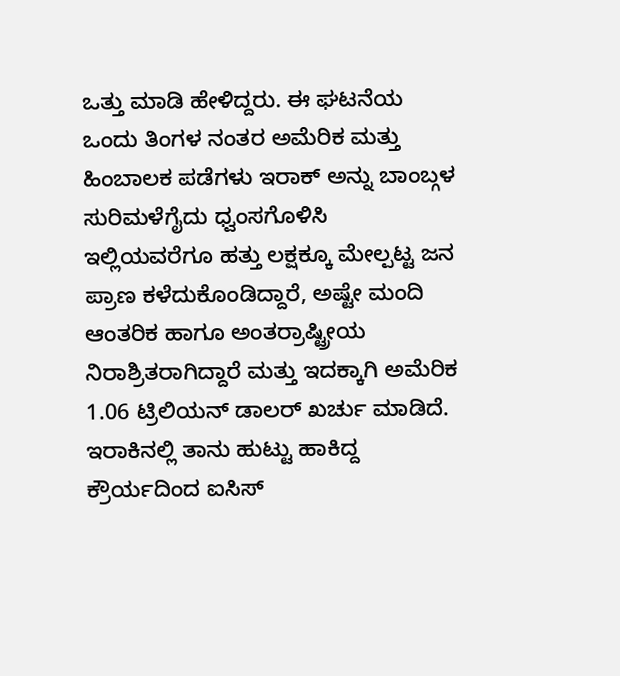ಒತ್ತು ಮಾಡಿ ಹೇಳಿದ್ದರು. ಈ ಘಟನೆಯ ಒಂದು ತಿಂಗಳ ನಂತರ ಅಮೆರಿಕ ಮತ್ತು ಹಿಂಬಾಲಕ ಪಡೆಗಳು ಇರಾಕ್ ಅನ್ನು ಬಾಂಬ್ಗಳ ಸುರಿಮಳೆಗೈದು ಧ್ವಂಸಗೊಳಿಸಿ ಇಲ್ಲಿಯವರೆಗೂ ಹತ್ತು ಲಕ್ಷಕ್ಕೂ ಮೇಲ್ಪಟ್ಟ ಜನ ಪ್ರಾಣ ಕಳೆದುಕೊಂಡಿದ್ದಾರೆ, ಅಷ್ಟೇ ಮಂದಿ ಆಂತರಿಕ ಹಾಗೂ ಅಂತರ್ರಾಷ್ಟ್ರೀಯ ನಿರಾಶ್ರಿತರಾಗಿದ್ದಾರೆ ಮತ್ತು ಇದಕ್ಕಾಗಿ ಅಮೆರಿಕ 1.06 ಟ್ರಿಲಿಯನ್ ಡಾಲರ್ ಖರ್ಚು ಮಾಡಿದೆ. ಇರಾಕಿನಲ್ಲಿ ತಾನು ಹುಟ್ಟು ಹಾಕಿದ್ದ ಕ್ರೌರ್ಯದಿಂದ ಐಸಿಸ್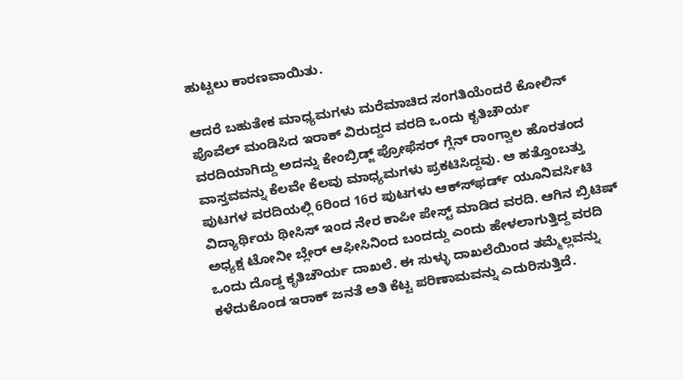ಹುಟ್ಟಲು ಕಾರಣವಾಯಿತು.

ಆದರೆ ಬಹುತೇಕ ಮಾಧ್ಯಮಗಳು ಮರೆಮಾಚಿದ ಸಂಗತಿಯೆಂದರೆ ಕೋಲಿನ್ ಪೊವೆಲ್ ಮಂಡಿಸಿದ ಇರಾಕ್ ವಿರುದ್ದದ ವರದಿ ಒಂದು ಕೃತಿಚೌರ್ಯ ವರದಿಯಾಗಿದ್ದು ಅದನ್ನು ಕೇಂಬ್ರಿಡ್ಜ್ ಪ್ರೋಫೆಸರ್ ಗ್ಲೆನ್ ರಾಂಗ್ವಾಲ ಹೊರತಂದ ವಾಸ್ತವವನ್ನು ಕೆಲವೇ ಕೆಲವು ಮಾಧ್ಯಮಗಳು ಪ್ರಕಟಿಸಿದ್ದವು. ಆ ಹತ್ತೊಂಬತ್ತು ಪುಟಗಳ ವರದಿಯಲ್ಲಿ 6ರಿಂದ 16ರ ಪುಟಗಳು ಆಕ್ಸ್‍ಫರ್ಡ್ ಯೂನಿವರ್ಸಿಟಿ ವಿದ್ಯಾರ್ಥಿಯ ಥೀಸಿಸ್ ಇಂದ ನೇರ ಕಾಪೀ ಪೇಸ್ಟ್ ಮಾಡಿದ ವರದಿ. ಆಗಿನ ಬ್ರಿಟಿಷ್ ಅಧ್ಯಕ್ಷ ಟೋನೀ ಬ್ಲೇರ್ ಆಫೀಸಿನಿಂದ ಬಂದದ್ದು ಎಂದು ಹೇಳಲಾಗುತ್ತಿದ್ದ ವರದಿ ಒಂದು ದೊಡ್ಡ ಕೃತಿಚೌರ್ಯ ದಾಖಲೆ. ಈ ಸುಳ್ಳು ದಾಖಲೆಯಿಂದ ತಮ್ಮೆಲ್ಲವನ್ನು ಕಳೆದುಕೊಂಡ ಇರಾಕ್ ಜನತೆ ಅತಿ ಕೆಟ್ಟ ಪರಿಣಾಮವನ್ನು ಎದುರಿಸುತ್ತಿದೆ.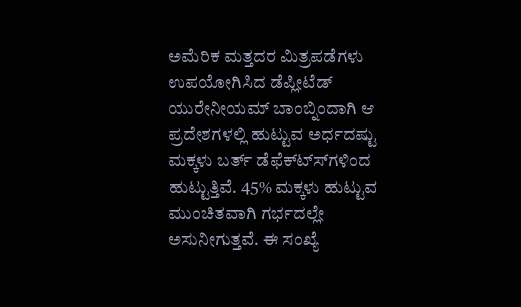ಅಮೆರಿಕ ಮತ್ತದರ ಮಿತ್ರಪಡೆಗಳು ಉಪಯೋಗಿಸಿದ ಡೆಪ್ಲೀಟೆಡ್ ಯುರೇನೀಯಮ್ ಬಾಂಬ್ನಿಂದಾಗಿ ಆ ಪ್ರದೇಶಗಳಲ್ಲಿ ಹುಟ್ಟುವ ಅರ್ಧದಷ್ಟು ಮಕ್ಕಳು ಬರ್ತ್ ಡೆಫೆಕ್ಟ್ಸ್‍ಗಳಿಂದ ಹುಟ್ಟುತ್ತಿವೆ. 45% ಮಕ್ಕಳು ಹುಟ್ಟುವ ಮುಂಚಿತವಾಗಿ ಗರ್ಭದಲ್ಲೇ ಅಸುನೀಗುತ್ತವೆ. ಈ ಸಂಖ್ಯೆ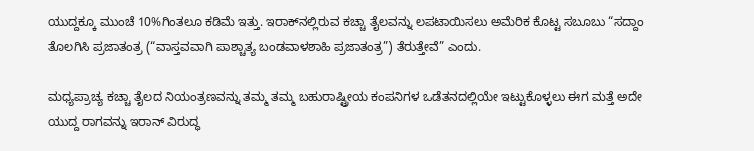ಯುದ್ದಕ್ಕೂ ಮುಂಚೆ 10%ಗಿಂತಲೂ ಕಡಿಮೆ ಇತ್ತು. ಇರಾಕ್‍ನಲ್ಲಿರುವ ಕಚ್ಚಾ ತೈಲವನ್ನು ಲಪಟಾಯಿಸಲು ಅಮೆರಿಕ ಕೊಟ್ಟ ಸಬೂಬು “ಸದ್ದಾಂ ತೊಲಗಿಸಿ ಪ್ರಜಾತಂತ್ರ (“ವಾಸ್ತವವಾಗಿ ಪಾಶ್ಚಾತ್ಯ ಬಂಡವಾಳಶಾಹಿ ಪ್ರಜಾತಂತ್ರ”) ತೆರುತ್ತೇವೆ” ಎಂದು.

ಮಧ್ಯಪ್ರಾಚ್ಯ ಕಚ್ಚಾ ತೈಲದ ನಿಯಂತ್ರಣವನ್ನು ತಮ್ಮ ತಮ್ಮ ಬಹುರಾಷ್ಟ್ರೀಯ ಕಂಪನಿಗಳ ಒಡೆತನದಲ್ಲಿಯೇ ಇಟ್ಟುಕೊಳ್ಳಲು ಈಗ ಮತ್ತೆ ಅದೇ ಯುದ್ದ ರಾಗವನ್ನು ಇರಾನ್ ವಿರುದ್ಧ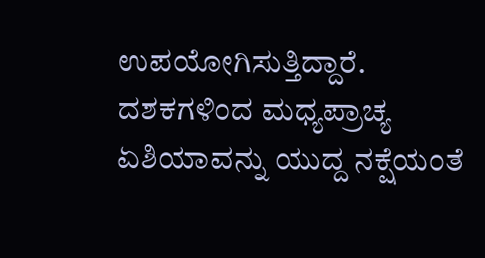ಉಪಯೋಗಿಸುತ್ತಿದ್ದಾರೆ. ದಶಕಗಳಿಂದ ಮಧ್ಯಪ್ರಾಚ್ಯ ಏಶಿಯಾವನ್ನು ಯುದ್ದ ನಕ್ಷೆಯಂತೆ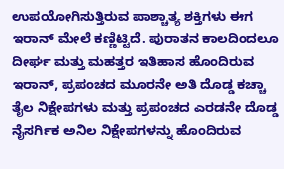ಉಪಯೋಗಿಸುತ್ತಿರುವ ಪಾಶ್ಚಾತ್ಯ ಶಕ್ತಿಗಳು ಈಗ ಇರಾನ್ ಮೇಲೆ ಕಣ್ಣಿಟ್ಟಿದೆ. ಪುರಾತನ ಕಾಲದಿಂದಲೂ ದೀರ್ಘ ಮತ್ತು ಮಹತ್ತರ ಇತಿಹಾಸ ಹೊಂದಿರುವ ಇರಾನ್, ಪ್ರಪಂಚದ ಮೂರನೇ ಅತಿ ದೊಡ್ಡ ಕಚ್ಚಾ ತೈಲ ನಿಕ್ಷೇಪಗಳು ಮತ್ತು ಪ್ರಪಂಚದ ಎರಡನೇ ದೊಡ್ಡ ನೈಸರ್ಗಿಕ ಅನಿಲ ನಿಕ್ಷೇಪಗಳನ್ನು ಹೊಂದಿರುವ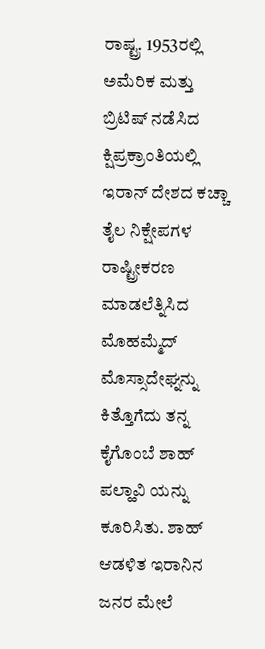ರಾಷ್ಟ್ರ. 1953ರಲ್ಲಿ ಅಮೆರಿಕ ಮತ್ತು ಬ್ರಿಟಿಷ್ ನಡೆಸಿದ ಕ್ಷಿಪ್ರಕ್ರಾಂತಿಯಲ್ಲಿ ಇರಾನ್ ದೇಶದ ಕಚ್ಚಾ ತೈಲ ನಿಕ್ಷೇಪಗಳ ರಾಷ್ಟ್ರೀಕರಣ ಮಾಡಲೆತ್ನಿಸಿದ ಮೊಹಮ್ಮೆದ್ ಮೊಸ್ಸಾದೇಘ್ನನ್ನು ಕಿತ್ತೊಗೆದು ತನ್ನ ಕೈಗೊಂಬೆ ಶಾಹ್ ಪಲ್ಹಾವಿ ಯನ್ನು ಕೂರಿಸಿತು. ಶಾಹ್ ಆಡಳಿತ ಇರಾನಿನ ಜನರ ಮೇಲೆ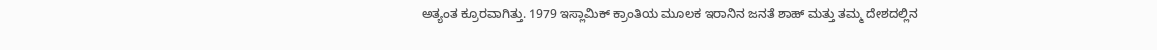ಅತ್ಯಂತ ಕ್ರೂರವಾಗಿತ್ತು. 1979 ಇಸ್ಲಾಮಿಕ್ ಕ್ರಾಂತಿಯ ಮೂಲಕ ಇರಾನಿನ ಜನತೆ ಶಾಹ್ ಮತ್ತು ತಮ್ಮ ದೇಶದಲ್ಲಿನ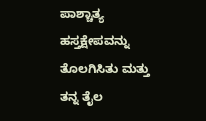ಪಾಶ್ಚಾತ್ಯ ಹಸ್ತಕ್ಷೇಪವನ್ನು ತೊಲಗಿಸಿತು ಮತ್ತು ತನ್ನ ತೈಲ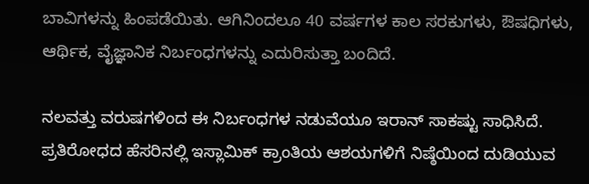ಬಾವಿಗಳನ್ನು ಹಿಂಪಡೆಯಿತು. ಆಗಿನಿಂದಲೂ 40 ವರ್ಷಗಳ ಕಾಲ ಸರಕುಗಳು, ಔಷಧಿಗಳು, ಆರ್ಥಿಕ, ವೈಜ್ಞಾನಿಕ ನಿರ್ಬಂಧಗಳನ್ನು ಎದುರಿಸುತ್ತಾ ಬಂದಿದೆ.

ನಲವತ್ತು ವರುಷಗಳಿಂದ ಈ ನಿರ್ಬಂಧಗಳ ನಡುವೆಯೂ ಇರಾನ್ ಸಾಕಷ್ಟು ಸಾಧಿಸಿದೆ. ಪ್ರತಿರೋಧದ ಹೆಸರಿನಲ್ಲಿ ಇಸ್ಲಾಮಿಕ್ ಕ್ರಾಂತಿಯ ಆಶಯಗಳಿಗೆ ನಿಷ್ಠೆಯಿಂದ ದುಡಿಯುವ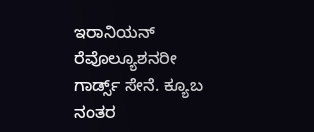ಇರಾನಿಯನ್ ರೆವೊಲ್ಯೂಶನರೀ ಗಾರ್ಡ್ಸ್ ಸೇನೆ. ಕ್ಯೂಬ ನಂತರ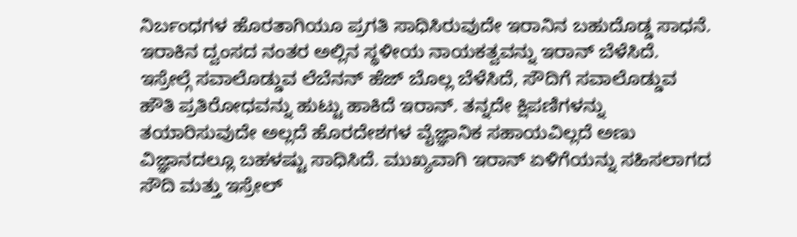ನಿರ್ಬಂಧಗಳ ಹೊರತಾಗಿಯೂ ಪ್ರಗತಿ ಸಾಧಿಸಿರುವುದೇ ಇರಾನಿನ ಬಹುದೊಡ್ಡ ಸಾಧನೆ. ಇರಾಕಿನ ದ್ವಂಸದ ನಂತರ ಅಲ್ಲಿನ ಸ್ಥಳೀಯ ನಾಯಕತ್ವವನ್ನು ಇರಾನ್ ಬೆಳೆಸಿದೆ. ಇಸ್ರೇಲ್ಗೆ ಸವಾಲೊಡ್ಡುವ ಲೆಬೆನನ್ ಹೆಜ್ ಬೊಲ್ಲ ಬೆಳೆಸಿದೆ, ಸೌದಿಗೆ ಸವಾಲೊಡ್ಡುವ ಹೌತಿ ಪ್ರತಿರೋಧವನ್ನು ಹುಟ್ಟು ಹಾಕಿದೆ ಇರಾನ್. ತನ್ನದೇ ಕ್ಷಿಪಣಿಗಳನ್ನು ತಯಾರಿಸುವುದೇ ಅಲ್ಲದೆ ಹೊರದೇಶಗಳ ವೈಜ್ಞಾನಿಕ ಸಹಾಯವಿಲ್ಲದೆ ಅಣು ವಿಜ್ಞಾನದಲ್ಲೂ ಬಹಳಷ್ಟು ಸಾಧಿಸಿದೆ. ಮುಖ್ಯವಾಗಿ ಇರಾನ್ ಏಳಿಗೆಯನ್ನು ಸಹಿಸಲಾಗದ ಸೌದಿ ಮತ್ತು ಇಸ್ರೇಲ್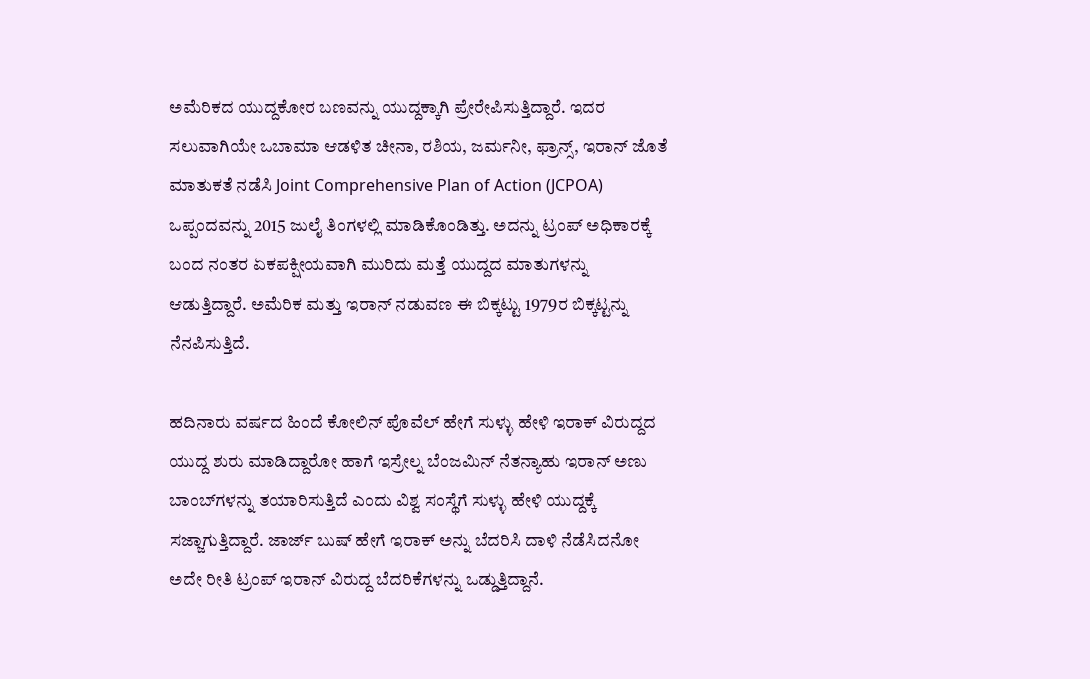ಅಮೆರಿಕದ ಯುದ್ದಕೋರ ಬಣವನ್ನು ಯುದ್ದಕ್ಕಾಗಿ ಪ್ರೇರೇಪಿಸುತ್ತಿದ್ದಾರೆ. ಇದರ ಸಲುವಾಗಿಯೇ ಒಬಾಮಾ ಆಡಳಿತ ಚೀನಾ, ರಶಿಯ, ಜರ್ಮನೀ, ಫ್ರಾನ್ಸ್, ಇರಾನ್ ಜೊತೆ ಮಾತುಕತೆ ನಡೆಸಿ Joint Comprehensive Plan of Action (JCPOA) ಒಪ್ಪಂದವನ್ನು 2015 ಜುಲೈ ತಿಂಗಳಲ್ಲಿ ಮಾಡಿಕೊಂಡಿತ್ತು. ಅದನ್ನು ಟ್ರಂಪ್ ಅಧಿಕಾರಕ್ಕೆ ಬಂದ ನಂತರ ಏಕಪಕ್ಷೀಯವಾಗಿ ಮುರಿದು ಮತ್ತೆ ಯುದ್ದದ ಮಾತುಗಳನ್ನು ಆಡುತ್ತಿದ್ದಾರೆ. ಅಮೆರಿಕ ಮತ್ತು ಇರಾನ್ ನಡುವಣ ಈ ಬಿಕ್ಕಟ್ಟು 1979ರ ಬಿಕ್ಕಟ್ಟನ್ನು ನೆನಪಿಸುತ್ತಿದೆ.

ಹದಿನಾರು ವರ್ಷದ ಹಿಂದೆ ಕೋಲಿನ್ ಪೊವೆಲ್ ಹೇಗೆ ಸುಳ್ಳು ಹೇಳಿ ಇರಾಕ್ ವಿರುದ್ದದ ಯುದ್ದ ಶುರು ಮಾಡಿದ್ದಾರೋ ಹಾಗೆ ಇಸ್ರೇಲ್ನ ಬೆಂಜಮಿನ್ ನೆತನ್ಯಾಹು ಇರಾನ್ ಅಣು ಬಾಂಬ್‍ಗಳನ್ನು ತಯಾರಿಸುತ್ತಿದೆ ಎಂದು ವಿಶ್ವ ಸಂಸ್ಥೆಗೆ ಸುಳ್ಳು ಹೇಳಿ ಯುದ್ದಕ್ಕೆ ಸಜ್ಜಾಗುತ್ತಿದ್ದಾರೆ. ಜಾರ್ಜ್ ಬುಷ್ ಹೇಗೆ ಇರಾಕ್ ಅನ್ನು ಬೆದರಿಸಿ ದಾಳಿ ನೆಡೆಸಿದನೋ ಅದೇ ರೀತಿ ಟ್ರಂಪ್ ಇರಾನ್ ವಿರುದ್ದ ಬೆದರಿಕೆಗಳನ್ನು ಒಡ್ಡುತ್ತಿದ್ದಾನೆ.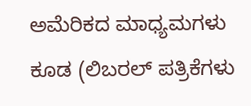ಅಮೆರಿಕದ ಮಾಧ್ಯಮಗಳು ಕೂಡ (ಲಿಬರಲ್ ಪತ್ರಿಕೆಗಳು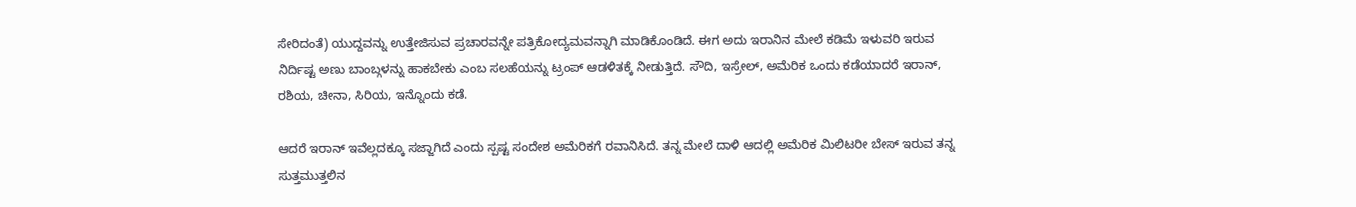ಸೇರಿದಂತೆ) ಯುದ್ದವನ್ನು ಉತ್ತೇಜಿಸುವ ಪ್ರಚಾರವನ್ನೇ ಪತ್ರಿಕೋದ್ಯಮವನ್ನಾಗಿ ಮಾಡಿಕೊಂಡಿದೆ. ಈಗ ಅದು ಇರಾನಿನ ಮೇಲೆ ಕಡಿಮೆ ಇಳುವರಿ ಇರುವ ನಿರ್ದಿಷ್ಟ ಅಣು ಬಾಂಬ್ಗಳನ್ನು ಹಾಕಬೇಕು ಎಂಬ ಸಲಹೆಯನ್ನು ಟ್ರಂಪ್ ಆಡಳಿತಕ್ಕೆ ನೀಡುತ್ತಿದೆ. ಸೌದಿ, ಇಸ್ರೇಲ್, ಅಮೆರಿಕ ಒಂದು ಕಡೆಯಾದರೆ ಇರಾನ್, ರಶಿಯ, ಚೀನಾ, ಸಿರಿಯ, ಇನ್ನೊಂದು ಕಡೆ.

ಆದರೆ ಇರಾನ್ ಇವೆಲ್ಲದಕ್ಕೂ ಸಜ್ಜಾಗಿದೆ ಎಂದು ಸ್ಪಷ್ಟ ಸಂದೇಶ ಅಮೆರಿಕಗೆ ರವಾನಿಸಿದೆ. ತನ್ನ ಮೇಲೆ ದಾಳಿ ಆದಲ್ಲಿ ಅಮೆರಿಕ ಮಿಲಿಟರೀ ಬೇಸ್ ಇರುವ ತನ್ನ ಸುತ್ತಮುತ್ತಲಿನ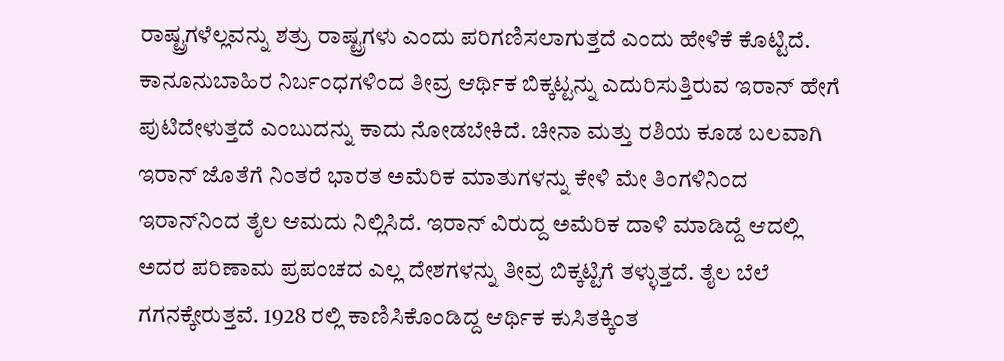ರಾಷ್ಟ್ರಗಳೆಲ್ಲವನ್ನು ಶತ್ರು ರಾಷ್ಟ್ರಗಳು ಎಂದು ಪರಿಗಣಿಸಲಾಗುತ್ತದೆ ಎಂದು ಹೇಳಿಕೆ ಕೊಟ್ಟಿದೆ. ಕಾನೂನುಬಾಹಿರ ನಿರ್ಬಂಧಗಳಿಂದ ತೀವ್ರ ಆರ್ಥಿಕ ಬಿಕ್ಕಟ್ಟನ್ನು ಎದುರಿಸುತ್ತಿರುವ ಇರಾನ್ ಹೇಗೆ ಪುಟಿದೇಳುತ್ತದೆ ಎಂಬುದನ್ನು ಕಾದು ನೋಡಬೇಕಿದೆ. ಚೀನಾ ಮತ್ತು ರಶಿಯ ಕೂಡ ಬಲವಾಗಿ ಇರಾನ್ ಜೊತೆಗೆ ನಿಂತರೆ ಭಾರತ ಅಮೆರಿಕ ಮಾತುಗಳನ್ನು ಕೇಳಿ ಮೇ ತಿಂಗಳಿನಿಂದ ಇರಾನ್‍ನಿಂದ ತೈಲ ಆಮದು ನಿಲ್ಲಿಸಿದೆ. ಇರಾನ್ ವಿರುದ್ದ ಅಮೆರಿಕ ದಾಳಿ ಮಾಡಿದ್ದೆ ಆದಲ್ಲಿ ಅದರ ಪರಿಣಾಮ ಪ್ರಪಂಚದ ಎಲ್ಲ ದೇಶಗಳನ್ನು ತೀವ್ರ ಬಿಕ್ಕಟ್ಟಿಗೆ ತಳ್ಳುತ್ತದೆ. ತೈಲ ಬೆಲೆ ಗಗನಕ್ಕೇರುತ್ತವೆ. 1928 ರಲ್ಲಿ ಕಾಣಿಸಿಕೊಂಡಿದ್ದ ಆರ್ಥಿಕ ಕುಸಿತಕ್ಕಿಂತ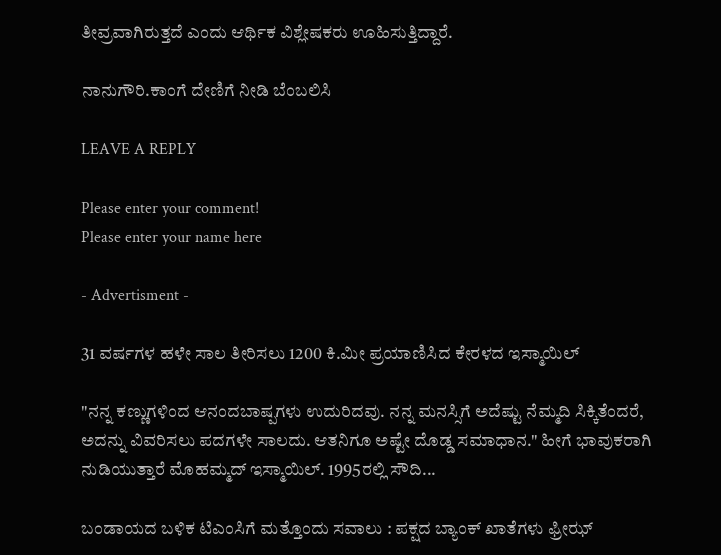ತೀವ್ರವಾಗಿರುತ್ತದೆ ಎಂದು ಆರ್ಥಿಕ ವಿಶ್ಲೇಷಕರು ಊಹಿಸುತ್ತಿದ್ದಾರೆ.

ನಾನುಗೌರಿ.ಕಾಂಗೆ ದೇಣಿಗೆ ನೀಡಿ ಬೆಂಬಲಿಸಿ

LEAVE A REPLY

Please enter your comment!
Please enter your name here

- Advertisment -

31 ವರ್ಷಗಳ ಹಳೇ ಸಾಲ ತೀರಿಸಲು 1200 ಕಿ.ಮೀ ಪ್ರಯಾಣಿಸಿದ ಕೇರಳದ ಇಸ್ಮಾಯಿಲ್

"ನನ್ನ ಕಣ್ಣುಗಳಿಂದ ಆನಂದಬಾಷ್ಪಗಳು ಉದುರಿದವು. ನನ್ನ ಮನಸ್ಸಿಗೆ ಅದೆಷ್ಟು ನೆಮ್ಮದಿ ಸಿಕ್ಕಿತೆಂದರೆ, ಅದನ್ನು ವಿವರಿಸಲು ಪದಗಳೇ ಸಾಲದು. ಆತನಿಗೂ ಅಷ್ಟೇ ದೊಡ್ಡ ಸಮಾಧಾನ." ಹೀಗೆ ಭಾವುಕರಾಗಿ ನುಡಿಯುತ್ತಾರೆ ಮೊಹಮ್ಮದ್ ಇಸ್ಮಾಯಿಲ್. 1995ರಲ್ಲಿ ಸೌದಿ...

ಬಂಡಾಯದ ಬಳಿಕ ಟಿಎಂಸಿಗೆ ಮತ್ತೊಂದು ಸವಾಲು : ಪಕ್ಷದ ಬ್ಯಾಂಕ್ ಖಾತೆಗಳು ಫ್ರೀಝ್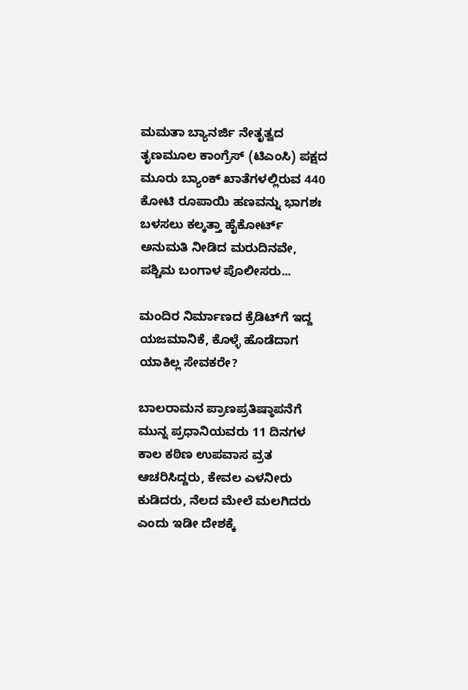ಮಮತಾ ಬ್ಯಾನರ್ಜಿ ನೇತೃತ್ವದ ತೃಣಮೂಲ ಕಾಂಗ್ರೆಸ್ (ಟಿಎಂಸಿ) ಪಕ್ಷದ ಮೂರು ಬ್ಯಾಂಕ್ ಖಾತೆಗಳಲ್ಲಿರುವ 440 ಕೋಟಿ ರೂಪಾಯಿ ಹಣವನ್ನು ಭಾಗಶಃ ಬಳಸಲು ಕಲ್ಕತ್ತಾ ಹೈಕೋರ್ಟ್ ಅನುಮತಿ ನೀಡಿದ ಮರುದಿನವೇ, ಪಶ್ಚಿಮ ಬಂಗಾಳ ಪೊಲೀಸರು...

ಮಂದಿರ ನಿರ್ಮಾಣದ ಕ್ರೆಡಿಟ್‌ಗೆ ಇದ್ದ ಯಜಮಾನಿಕೆ, ಕೊಳ್ಳೆ ಹೊಡೆದಾಗ ಯಾಕಿಲ್ಲ ಸೇವಕರೇ?

ಬಾಲರಾಮನ ಪ್ರಾಣಪ್ರತಿಷ್ಠಾಪನೆಗೆ ಮುನ್ನ ಪ್ರಧಾನಿಯವರು 11 ದಿನಗಳ ಕಾಲ ಕಠಿಣ ಉಪವಾಸ ವ್ರತ ಆಚರಿಸಿದ್ದರು, ಕೇವಲ ಎಳನೀರು ಕುಡಿದರು, ನೆಲದ ಮೇಲೆ ಮಲಗಿದರು ಎಂದು ಇಡೀ ದೇಶಕ್ಕೆ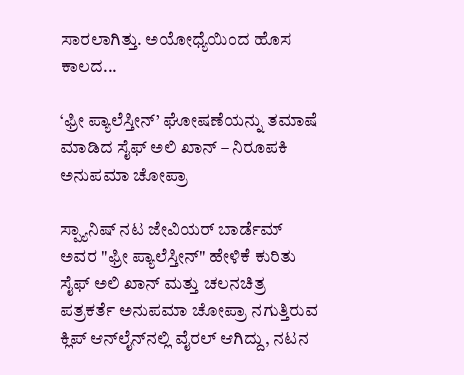ಸಾರಲಾಗಿತ್ತು. ಅಯೋಧ್ಯೆಯಿಂದ ಹೊಸ ಕಾಲದ...

‘ಫ್ರೀ ಪ್ಯಾಲೆಸ್ತೀನ್’ ಘೋಷಣೆಯನ್ನು ತಮಾಷೆ ಮಾಡಿದ ಸೈಫ್ ಅಲಿ ಖಾನ್ – ನಿರೂಪಕಿ ಅನುಪಮಾ ಚೋಪ್ರಾ

ಸ್ಪ್ಯಾನಿಷ್ ನಟ ಜೇವಿಯರ್ ಬಾರ್ಡೆಮ್ ಅವರ "ಫ್ರೀ ಪ್ಯಾಲೆಸ್ತೀನ್" ಹೇಳಿಕೆ ಕುರಿತು ಸೈಫ್ ಅಲಿ ಖಾನ್ ಮತ್ತು ಚಲನಚಿತ್ರ ಪತ್ರಕರ್ತೆ ಅನುಪಮಾ ಚೋಪ್ರಾ ನಗುತ್ತಿರುವ ಕ್ಲಿಪ್ ಆನ್‌ಲೈನ್‌ನಲ್ಲಿ ವೈರಲ್ ಆಗಿದ್ದು, ನಟನ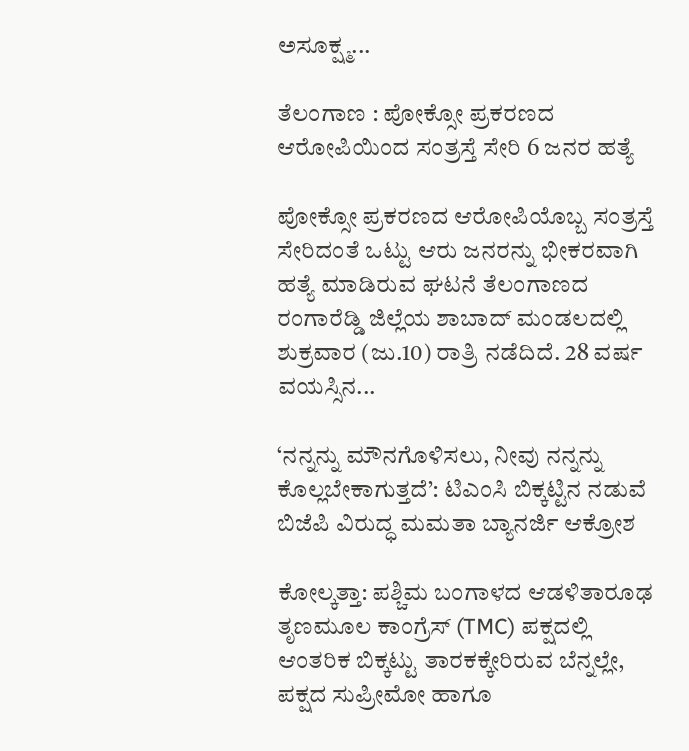ಅಸೂಕ್ಷ್ಮ...

ತೆಲಂಗಾಣ : ಪೋಕ್ಸೋ ಪ್ರಕರಣದ ಆರೋಪಿಯಿಂದ ಸಂತ್ರಸ್ತೆ ಸೇರಿ 6 ಜನರ ಹತ್ಯೆ

ಪೋಕ್ಸೋ ಪ್ರಕರಣದ ಆರೋಪಿಯೊಬ್ಬ ಸಂತ್ರಸ್ತೆ ಸೇರಿದಂತೆ ಒಟ್ಟು ಆರು ಜನರನ್ನು ಭೀಕರವಾಗಿ ಹತ್ಯೆ ಮಾಡಿರುವ ಘಟನೆ ತೆಲಂಗಾಣದ ರಂಗಾರೆಡ್ಡಿ ಜಿಲ್ಲೆಯ ಶಾಬಾದ್ ಮಂಡಲದಲ್ಲಿ ಶುಕ್ರವಾರ (ಜು.10) ರಾತ್ರಿ ನಡೆದಿದೆ. 28 ವರ್ಷ ವಯಸ್ಸಿನ...

‘ನನ್ನನ್ನು ಮೌನಗೊಳಿಸಲು, ನೀವು ನನ್ನನ್ನು ಕೊಲ್ಲಬೇಕಾಗುತ್ತದೆ’: ಟಿಎಂಸಿ ಬಿಕ್ಕಟ್ಟಿನ ನಡುವೆ ಬಿಜೆಪಿ ವಿರುದ್ಧ ಮಮತಾ ಬ್ಯಾನರ್ಜಿ ಆಕ್ರೋಶ

ಕೋಲ್ಕತ್ತಾ: ಪಶ್ಚಿಮ ಬಂಗಾಳದ ಆಡಳಿತಾರೂಢ ತೃಣಮೂಲ ಕಾಂಗ್ರೆಸ್ (TMC) ಪಕ್ಷದಲ್ಲಿ ಆಂತರಿಕ ಬಿಕ್ಕಟ್ಟು ತಾರಕಕ್ಕೇರಿರುವ ಬೆನ್ನಲ್ಲೇ, ಪಕ್ಷದ ಸುಪ್ರೀಮೋ ಹಾಗೂ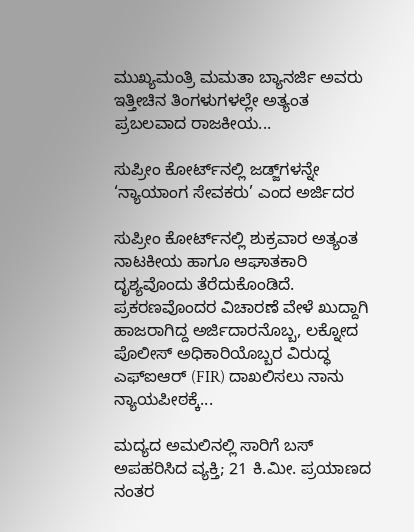ಮುಖ್ಯಮಂತ್ರಿ ಮಮತಾ ಬ್ಯಾನರ್ಜಿ ಅವರು ಇತ್ತೀಚಿನ ತಿಂಗಳುಗಳಲ್ಲೇ ಅತ್ಯಂತ ಪ್ರಬಲವಾದ ರಾಜಕೀಯ...

ಸುಪ್ರೀಂ ಕೋರ್ಟ್‌ನಲ್ಲಿ ಜಡ್ಜ್‌ಗಳನ್ನೇ ‘ನ್ಯಾಯಾಂಗ ಸೇವಕರು’ ಎಂದ ಅರ್ಜಿದರ

ಸುಪ್ರೀಂ ಕೋರ್ಟ್‌ನಲ್ಲಿ ಶುಕ್ರವಾರ ಅತ್ಯಂತ ನಾಟಕೀಯ ಹಾಗೂ ಆಘಾತಕಾರಿ ದೃಶ್ಯವೊಂದು ತೆರೆದುಕೊಂಡಿದೆ. ಪ್ರಕರಣವೊಂದರ ವಿಚಾರಣೆ ವೇಳೆ ಖುದ್ದಾಗಿ ಹಾಜರಾಗಿದ್ದ ಅರ್ಜಿದಾರನೊಬ್ಬ, ಲಕ್ನೋದ ಪೊಲೀಸ್ ಅಧಿಕಾರಿಯೊಬ್ಬರ ವಿರುದ್ಧ ಎಫ್‌ಐಆರ್ (FIR) ದಾಖಲಿಸಲು ನಾನು ನ್ಯಾಯಪೀಠಕ್ಕೆ...

ಮದ್ಯದ ಅಮಲಿನಲ್ಲಿ ಸಾರಿಗೆ ಬಸ್‌ ಅಪಹರಿಸಿದ ವ್ಯಕ್ತಿ; 21 ಕಿ.ಮೀ. ಪ್ರಯಾಣದ ನಂತರ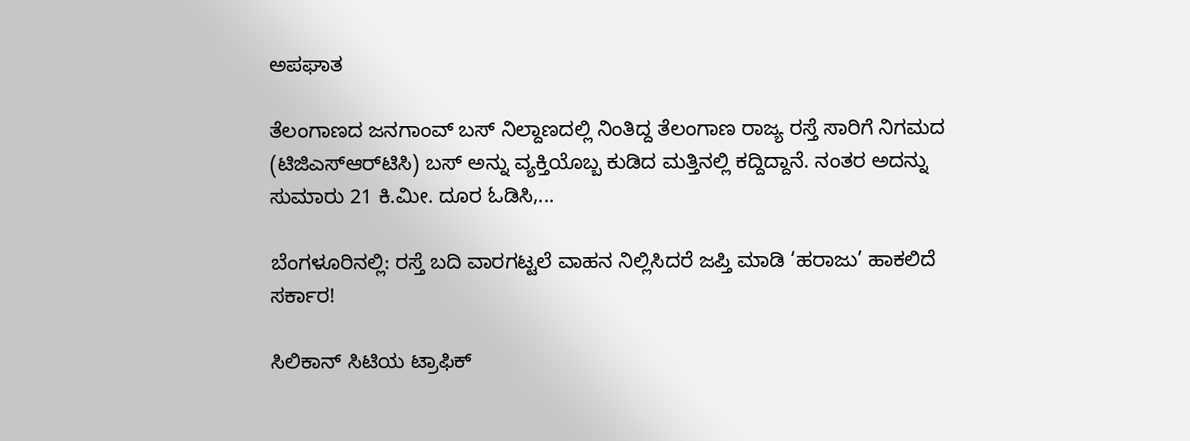ಅಪಘಾತ

ತೆಲಂಗಾಣದ ಜನಗಾಂವ್ ಬಸ್ ನಿಲ್ದಾಣದಲ್ಲಿ ನಿಂತಿದ್ದ ತೆಲಂಗಾಣ ರಾಜ್ಯ ರಸ್ತೆ ಸಾರಿಗೆ ನಿಗಮದ (ಟಿಜಿಎಸ್‌ಆರ್‌ಟಿಸಿ) ಬಸ್‌ ಅನ್ನು ವ್ಯಕ್ತಿಯೊಬ್ಬ ಕುಡಿದ ಮತ್ತಿನಲ್ಲಿ ಕದ್ದಿದ್ದಾನೆ. ನಂತರ ಅದನ್ನು ಸುಮಾರು 21 ಕಿ.ಮೀ. ದೂರ ಓಡಿಸಿ,...

ಬೆಂಗಳೂರಿನಲ್ಲಿ: ರಸ್ತೆ ಬದಿ ವಾರಗಟ್ಟಲೆ ವಾಹನ ನಿಲ್ಲಿಸಿದರೆ ಜಪ್ತಿ ಮಾಡಿ ‘ಹರಾಜು’ ಹಾಕಲಿದೆ ಸರ್ಕಾರ!

ಸಿಲಿಕಾನ್ ಸಿಟಿಯ ಟ್ರಾಫಿಕ್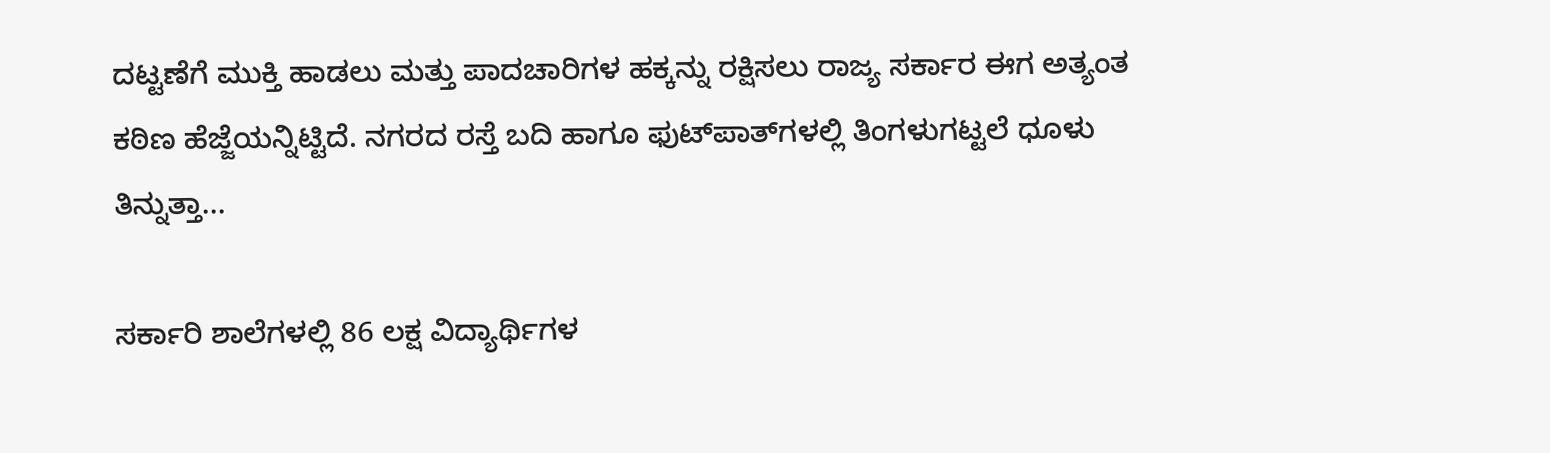ದಟ್ಟಣೆಗೆ ಮುಕ್ತಿ ಹಾಡಲು ಮತ್ತು ಪಾದಚಾರಿಗಳ ಹಕ್ಕನ್ನು ರಕ್ಷಿಸಲು ರಾಜ್ಯ ಸರ್ಕಾರ ಈಗ ಅತ್ಯಂತ ಕಠಿಣ ಹೆಜ್ಜೆಯನ್ನಿಟ್ಟಿದೆ. ನಗರದ ರಸ್ತೆ ಬದಿ ಹಾಗೂ ಫುಟ್‌ಪಾತ್‌ಗಳಲ್ಲಿ ತಿಂಗಳುಗಟ್ಟಲೆ ಧೂಳು ತಿನ್ನುತ್ತಾ...

ಸರ್ಕಾರಿ ಶಾಲೆಗಳಲ್ಲಿ 86 ಲಕ್ಷ ವಿದ್ಯಾರ್ಥಿಗಳ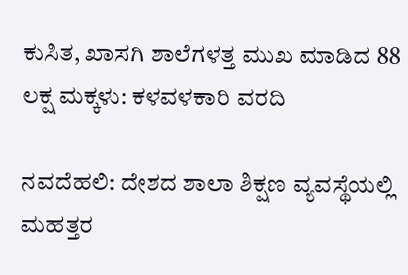ಕುಸಿತ, ಖಾಸಗಿ ಶಾಲೆಗಳತ್ತ ಮುಖ ಮಾಡಿದ 88 ಲಕ್ಷ ಮಕ್ಕಳು: ಕಳವಳಕಾರಿ ವರದಿ

ನವದೆಹಲಿ: ದೇಶದ ಶಾಲಾ ಶಿಕ್ಷಣ ವ್ಯವಸ್ಥೆಯಲ್ಲಿ ಮಹತ್ತರ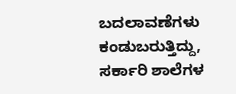ಬದಲಾವಣೆಗಳು ಕಂಡುಬರುತ್ತಿದ್ದು, ಸರ್ಕಾರಿ ಶಾಲೆಗಳ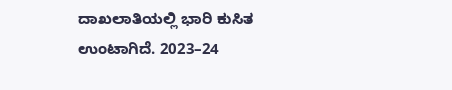ದಾಖಲಾತಿಯಲ್ಲಿ ಭಾರಿ ಕುಸಿತ ಉಂಟಾಗಿದೆ. 2023–24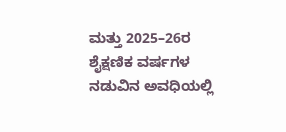ಮತ್ತು 2025–26ರ ಶೈಕ್ಷಣಿಕ ವರ್ಷಗಳ ನಡುವಿನ ಅವಧಿಯಲ್ಲಿ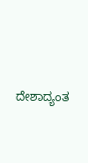ದೇಶಾದ್ಯಂತ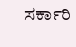ಸರ್ಕಾರಿ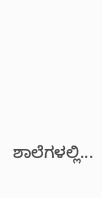ಶಾಲೆಗಳಲ್ಲಿ...